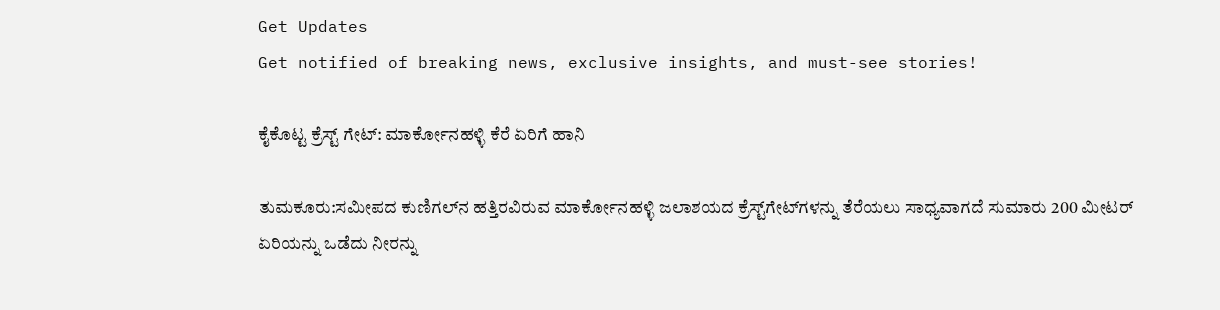Get Updates
Get notified of breaking news, exclusive insights, and must-see stories!

ಕೈಕೊಟ್ಟ ಕ್ರೆಸ್ಟ್‌ ಗೇಟ್‌: ಮಾರ್ಕೋನಹಳ್ಳಿ ಕೆರೆ ಏರಿಗೆ ಹಾನಿ

ತುಮಕೂರು:ಸಮೀಪದ ಕುಣಿಗಲ್‌ನ ಹತ್ತಿರವಿರುವ ಮಾರ್ಕೋನಹಳ್ಳಿ ಜಲಾಶಯದ ಕ್ರೆಸ್ಟ್‌ಗೇಟ್‌ಗಳನ್ನು ತೆರೆಯಲು ಸಾಧ್ಯವಾಗದೆ ಸುಮಾರು 200 ಮೀಟರ್‌ ಏರಿಯನ್ನು ಒಡೆದು ನೀರನ್ನು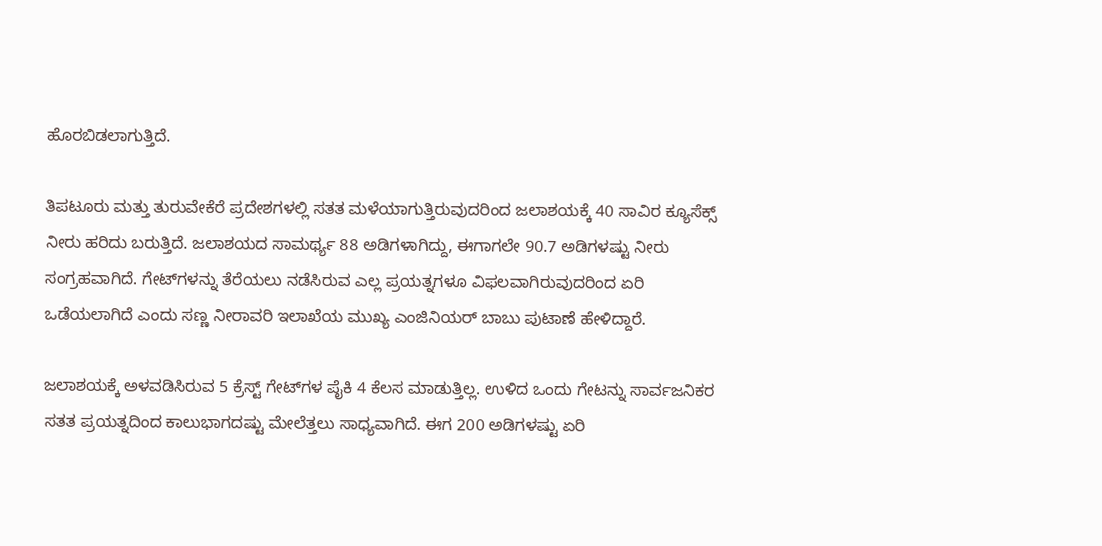ಹೊರಬಿಡಲಾಗುತ್ತಿದೆ.

ತಿಪಟೂರು ಮತ್ತು ತುರುವೇಕೆರೆ ಪ್ರದೇಶಗಳಲ್ಲಿ ಸತತ ಮಳೆಯಾಗುತ್ತಿರುವುದರಿಂದ ಜಲಾಶಯಕ್ಕೆ 40 ಸಾವಿರ ಕ್ಯೂಸೆಕ್ಸ್‌ ನೀರು ಹರಿದು ಬರುತ್ತಿದೆ. ಜಲಾಶಯದ ಸಾಮರ್ಥ್ಯ 88 ಅಡಿಗಳಾಗಿದ್ದು, ಈಗಾಗಲೇ 90.7 ಅಡಿಗಳಷ್ಟು ನೀರು ಸಂಗ್ರಹವಾಗಿದೆ. ಗೇಟ್‌ಗಳನ್ನು ತೆರೆಯಲು ನಡೆಸಿರುವ ಎಲ್ಲ ಪ್ರಯತ್ನಗಳೂ ವಿಫಲವಾಗಿರುವುದರಿಂದ ಏರಿ ಒಡೆಯಲಾಗಿದೆ ಎಂದು ಸಣ್ಣ ನೀರಾವರಿ ಇಲಾಖೆಯ ಮುಖ್ಯ ಎಂಜಿನಿಯರ್‌ ಬಾಬು ಪುಟಾಣೆ ಹೇಳಿದ್ದಾರೆ.

ಜಲಾಶಯಕ್ಕೆ ಅಳವಡಿಸಿರುವ 5 ಕ್ರೆಸ್ಟ್‌ ಗೇಟ್‌ಗಳ ಪೈಕಿ 4 ಕೆಲಸ ಮಾಡುತ್ತಿಲ್ಲ. ಉಳಿದ ಒಂದು ಗೇಟನ್ನು ಸಾರ್ವಜನಿಕರ ಸತತ ಪ್ರಯತ್ನದಿಂದ ಕಾಲುಭಾಗದಷ್ಟು ಮೇಲೆತ್ತಲು ಸಾಧ್ಯವಾಗಿದೆ. ಈಗ 200 ಅಡಿಗಳಷ್ಟು ಏರಿ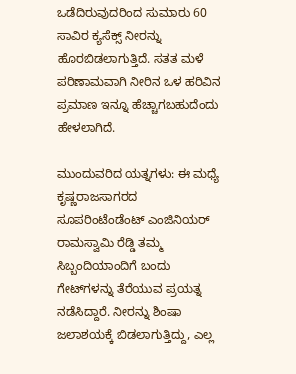ಒಡೆದಿರುವುದರಿಂದ ಸುಮಾರು 60 ಸಾವಿರ ಕ್ಯಸೆಕ್ಸ್‌ ನೀರನ್ನು ಹೊರಬಿಡಲಾಗುತ್ತಿದೆ. ಸತತ ಮಳೆ ಪರಿಣಾಮವಾಗಿ ನೀರಿನ ಒಳ ಹರಿವಿನ ಪ್ರಮಾಣ ಇನ್ನೂ ಹೆಚ್ಚಾಗಬಹುದೆಂದು ಹೇಳಲಾಗಿದೆ.

ಮುಂದುವರಿದ ಯತ್ನಗಳು: ಈ ಮಧ್ಯೆ ಕೃಷ್ಣರಾಜಸಾಗರದ ಸೂಪರಿಂಟೆಂಡೆಂಟ್‌ ಎಂಜಿನಿಯರ್‌ ರಾಮಸ್ವಾಮಿ ರೆಡ್ಡಿ ತಮ್ಮ ಸಿಬ್ಬಂದಿಯಾಂದಿಗೆ ಬಂದು ಗೇಟ್‌ಗಳನ್ನು ತೆರೆಯುವ ಪ್ರಯತ್ನ ನಡೆಸಿದ್ದಾರೆ. ನೀರನ್ನು ಶಿಂಷಾ ಜಲಾಶಯಕ್ಕೆ ಬಿಡಲಾಗುತ್ತಿದ್ದು, ಎಲ್ಲ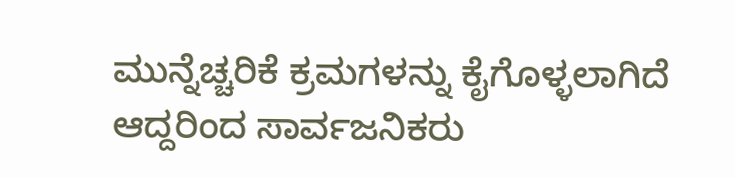ಮುನ್ನೆಚ್ಚರಿಕೆ ಕ್ರಮಗಳನ್ನು ಕೈಗೊಳ್ಳಲಾಗಿದೆ ಆದ್ದರಿಂದ ಸಾರ್ವಜನಿಕರು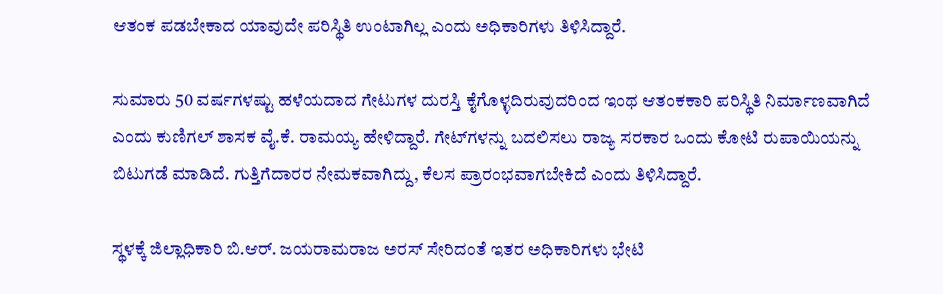ಆತಂಕ ಪಡಬೇಕಾದ ಯಾವುದೇ ಪರಿಸ್ಥಿತಿ ಉಂಟಾಗಿಲ್ಲ ಎಂದು ಅಧಿಕಾರಿಗಳು ತಿಳಿಸಿದ್ದಾರೆ.

ಸುಮಾರು 50 ವರ್ಷಗಳಷ್ಟು ಹಳೆಯದಾದ ಗೇಟುಗಳ ದುರಸ್ತಿ ಕೈಗೊಳ್ಳದಿರುವುದರಿಂದ ಇಂಥ ಆತಂಕಕಾರಿ ಪರಿಸ್ಥಿತಿ ನಿರ್ಮಾಣವಾಗಿದೆ ಎಂದು ಕುಣಿಗಲ್‌ ಶಾಸಕ ವೈ.ಕೆ. ರಾಮಯ್ಯ ಹೇಳಿದ್ದಾರೆ. ಗೇಟ್‌ಗಳನ್ನು ಬದಲಿಸಲು ರಾಜ್ಯ ಸರಕಾರ ಒಂದು ಕೋಟಿ ರುಪಾಯಿಯನ್ನು ಬಿಟುಗಡೆ ಮಾಡಿದೆ. ಗುತ್ತಿಗೆದಾರರ ನೇಮಕವಾಗಿದ್ದು, ಕೆಲಸ ಪ್ರಾರಂಭವಾಗಬೇಕಿದೆ ಎಂದು ತಿಳಿಸಿದ್ದಾರೆ.

ಸ್ಥಳಕ್ಕೆ ಜಿಲ್ಲಾಧಿಕಾರಿ ಬಿ.ಆರ್‌. ಜಯರಾಮರಾಜ ಅರಸ್‌ ಸೇರಿದಂತೆ ಇತರ ಅಧಿಕಾರಿಗಳು ಭೇಟಿ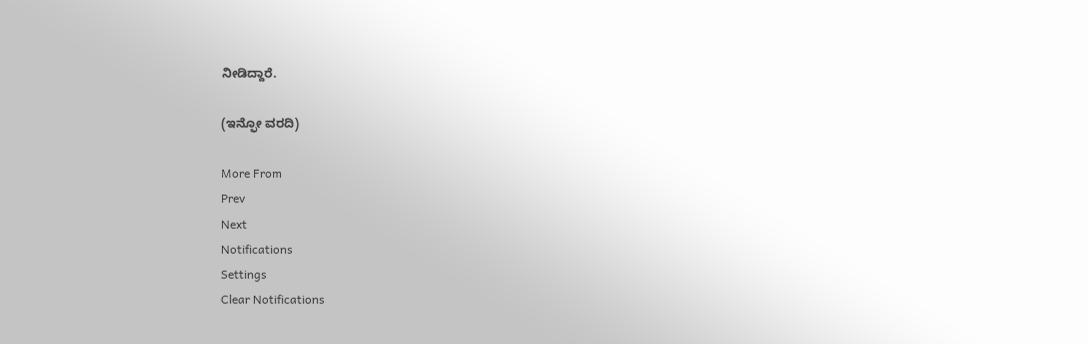ನೀಡಿದ್ದಾರೆ.

(ಇನ್ಫೋ ವರದಿ)

More From
Prev
Next
Notifications
Settings
Clear Notifications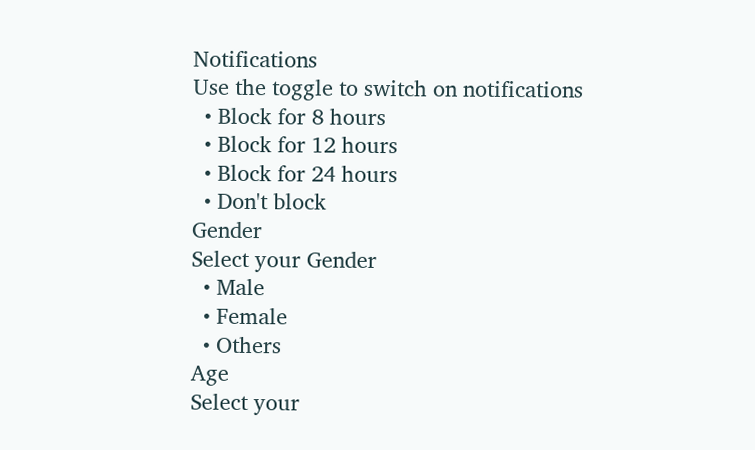Notifications
Use the toggle to switch on notifications
  • Block for 8 hours
  • Block for 12 hours
  • Block for 24 hours
  • Don't block
Gender
Select your Gender
  • Male
  • Female
  • Others
Age
Select your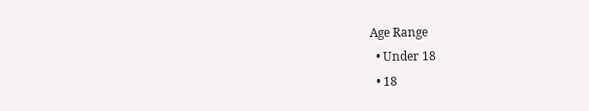Age Range
  • Under 18
  • 18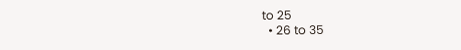to 25
  • 26 to 35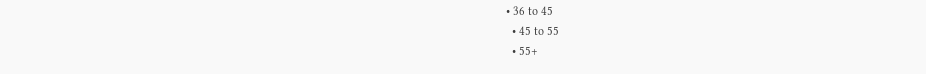• 36 to 45
  • 45 to 55
  • 55+